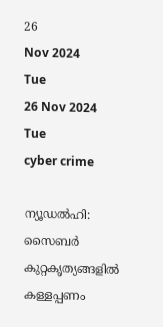26
Nov 2024
Tue
26 Nov 2024 Tue
cyber crime

ന്യൂഡല്‍ഹി: സൈബര്‍ കുറ്റകൃത്യങ്ങളില്‍ കള്ളപ്പണം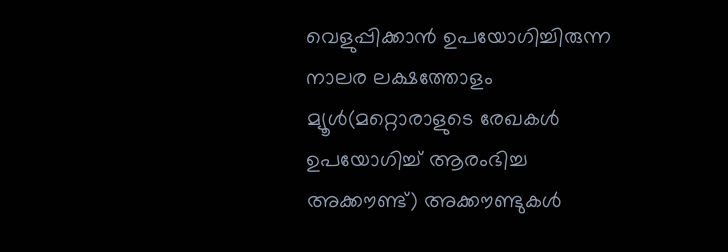വെളുപ്പിക്കാന്‍ ഉപയോഗിച്ചിരുന്ന നാലര ലക്ഷത്തോളം മ്യൂള്‍(മറ്റൊരാളുടെ രേഖകള്‍ ഉപയോഗിച്ച് ആരംഭിച്ച അക്കൗണ്ട്) അക്കൗണ്ടുകള്‍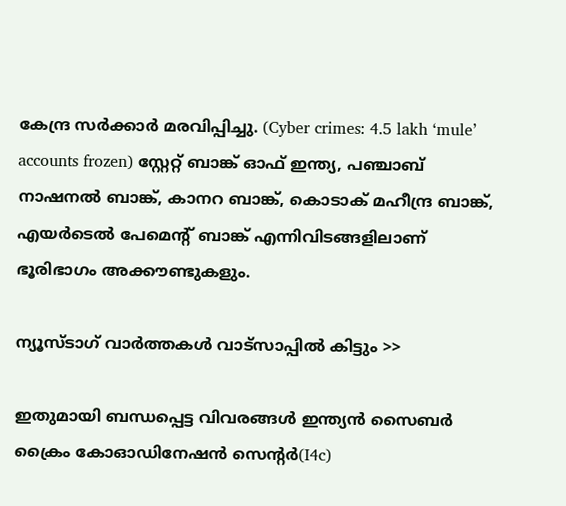കേന്ദ്ര സര്‍ക്കാര്‍ മരവിപ്പിച്ചു. (Cyber crimes: 4.5 lakh ‘mule’ accounts frozen) സ്റ്റേറ്റ് ബാങ്ക് ഓഫ് ഇന്ത്യ, പഞ്ചാബ് നാഷനല്‍ ബാങ്ക്, കാനറ ബാങ്ക്, കൊടാക് മഹീന്ദ്ര ബാങ്ക്, എയര്‍ടെല്‍ പേമെന്റ് ബാങ്ക് എന്നിവിടങ്ങളിലാണ് ഭൂരിഭാഗം അക്കൗണ്ടുകളും.

ന്യൂസ്ടാഗ് വാര്‍ത്തകള്‍ വാട്‌സാപ്പില്‍ കിട്ടും >>

ഇതുമായി ബന്ധപ്പെട്ട വിവരങ്ങള്‍ ഇന്ത്യന്‍ സൈബര്‍ ക്രൈം കോഓഡിനേഷന്‍ സെന്റര്‍(I4c)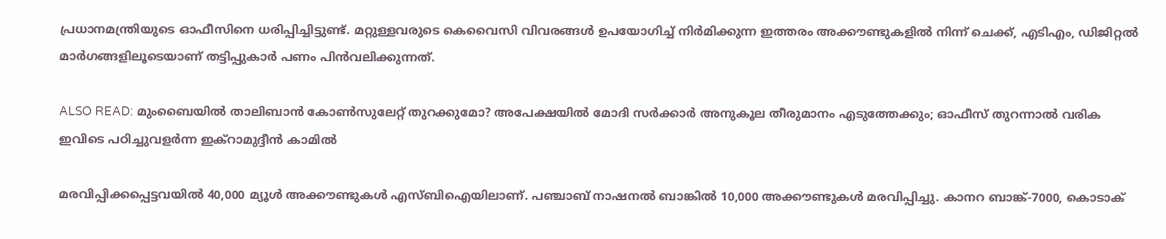പ്രധാനമന്ത്രിയുടെ ഓഫീസിനെ ധരിപ്പിച്ചിട്ടുണ്ട്. മറ്റുള്ളവരുടെ കെവൈസി വിവരങ്ങള്‍ ഉപയോഗിച്ച് നിര്‍മിക്കുന്ന ഇത്തരം അക്കൗണ്ടുകളില്‍ നിന്ന് ചെക്ക്, എടിഎം, ഡിജിറ്റല്‍ മാര്‍ഗങ്ങളിലൂടെയാണ് തട്ടിപ്പുകാര്‍ പണം പിന്‍വലിക്കുന്നത്.

ALSO READ: മുംബൈയില്‍ താലിബാന്‍ കോണ്‍സുലേറ്റ് തുറക്കുമോ? അപേക്ഷയില്‍ മോദി സര്‍ക്കാര്‍ അനുകൂല തീരുമാനം എടുത്തേക്കും; ഓഫീസ് തുറന്നാല്‍ വരിക ഇവിടെ പഠിച്ചുവളര്‍ന്ന ഇക്‌റാമുദ്ദീന്‍ കാമില്‍

മരവിപ്പിക്കപ്പെട്ടവയില്‍ 40,000 മ്യൂള്‍ അക്കൗണ്ടുകള്‍ എസ്ബിഐയിലാണ്. പഞ്ചാബ് നാഷനല്‍ ബാങ്കില്‍ 10,000 അക്കൗണ്ടുകള്‍ മരവിപ്പിച്ചു. കാനറ ബാങ്ക്-7000, കൊടാക്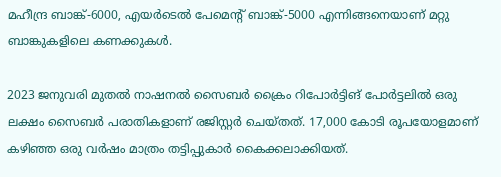മഹീന്ദ്ര ബാങ്ക്-6000, എയര്‍ടെല്‍ പേമെന്റ് ബാങ്ക്-5000 എന്നിങ്ങനെയാണ് മറ്റു ബാങ്കുകളിലെ കണക്കുകള്‍.

2023 ജനുവരി മുതല്‍ നാഷനല്‍ സൈബര്‍ ക്രൈം റിപോര്‍ട്ടിങ് പോര്‍ട്ടലില്‍ ഒരു ലക്ഷം സൈബര്‍ പരാതികളാണ് രജിസ്റ്റര്‍ ചെയ്തത്. 17,000 കോടി രൂപയോളമാണ് കഴിഞ്ഞ ഒരു വര്‍ഷം മാത്രം തട്ടിപ്പുകാര്‍ കൈക്കലാക്കിയത്.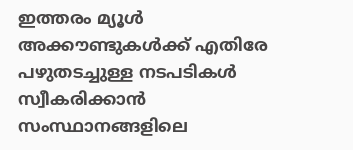ഇത്തരം മ്യൂള്‍ അക്കൗണ്ടുകള്‍ക്ക് എതിരേ പഴുതടച്ചുള്ള നടപടികള്‍ സ്വീകരിക്കാന്‍ സംസ്ഥാനങ്ങളിലെ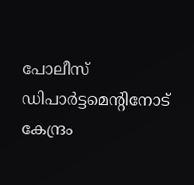പോലീസ് ഡിപാര്‍ട്ടമെന്റിനോട് കേന്ദ്രം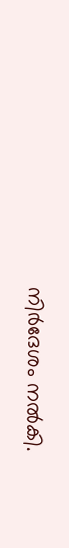നിര്‍ദേശം നല്‍കി.